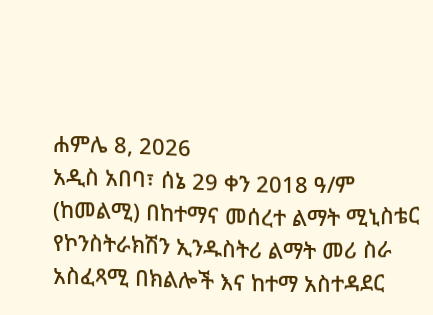ሐምሌ 8, 2026
አዲስ አበባ፣ ሰኔ 29 ቀን 2018 ዓ/ም (ከመልሚ) በከተማና መሰረተ ልማት ሚኒስቴር የኮንስትራክሽን ኢንዱስትሪ ልማት መሪ ስራ አስፈጻሚ በክልሎች እና ከተማ አስተዳደር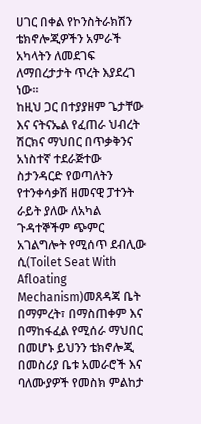ሀገር በቀል የኮንስትራክሽን ቴክኖሎጂዎችን አምራች አካላትን ለመደገፍ ለማበረታታት ጥረት እያደረገ ነው፡፡
ከዚህ ጋር በተያያዘም ጌታቸው እና ናትናኤል የፈጠራ ህብረት ሽርክና ማህበር በጥቃቅንና አነስተኛ ተደራጅተው ስታንዳርድ የወጣለትን የተንቀሳቃሽ ዘመናዊ ፓተንት ራይት ያለው ለአካል ጉዳተኞችም ጭምር አገልግሎት የሚሰጥ ደብሊው ሲ(Toilet Seat With Afloating Mechanism)መጸዳጃ ቤት በማምረት፣ በማስጠቀም እና በማከፋፈል የሚሰራ ማህበር በመሆኑ ይህንን ቴክኖሎጂ በመስሪያ ቤቱ አመራሮች እና ባለሙያዎች የመስክ ምልከታ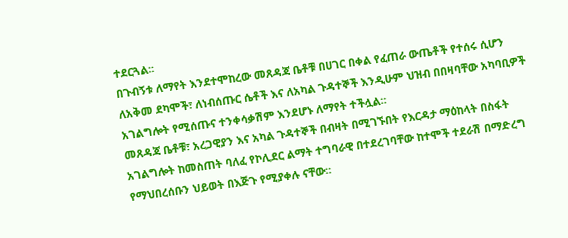ተደርጓል፡፡
በጉብኝቱ ለማየት እንደተሞከረው መጸዳጃ ቤቶቹ በሀገር በቀል የፈጠራ ውጤቶች የተሰሩ ሲሆን ለአቅመ ደካሞች፣ ለነብሰጡር ሴቶች እና ለአካል ጉዳተኞች እንዲሁም ህዝብ በበዛባቸው አካባቢዎች አገልግሎት የሚሰጡና ተንቀሳቃሽም እንደሆኑ ለማየት ተችሏል።
መጸዳጃ ቤቶቹ፣ አረጋዊያን እና አካል ጉዳተኞች በብዛት በሚገኙበት የእርዳታ ማዕከላት በስፋት አገልግሎት ከመስጠት ባለፈ የኮሊደር ልማት ተግባራዊ በተደረገባቸው ከተሞች ተደራሽ በማድረግ የማህበረሰቡን ህይወት በእጅጉ የሚያቀሉ ናቸው።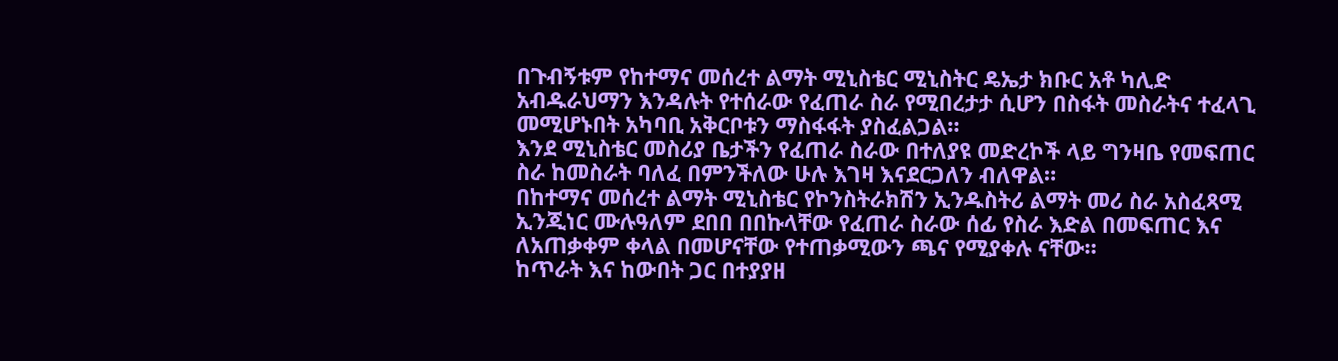በጉብኝቱም የከተማና መሰረተ ልማት ሚኒስቴር ሚኒስትር ዴኤታ ክቡር አቶ ካሊድ አብዱራህማን እንዳሉት የተሰራው የፈጠራ ስራ የሚበረታታ ሲሆን በስፋት መስራትና ተፈላጊ መሚሆኑበት አካባቢ አቅርቦቱን ማስፋፋት ያስፈልጋል።
እንደ ሚኒስቴር መስሪያ ቤታችን የፈጠራ ስራው በተለያዩ መድረኮች ላይ ግንዛቤ የመፍጠር ስራ ከመስራት ባለፈ በምንችለው ሁሉ እገዛ እናደርጋለን ብለዋል።
በከተማና መሰረተ ልማት ሚኒስቴር የኮንስትራክሽን ኢንዱስትሪ ልማት መሪ ስራ አስፈጻሚ ኢንጂነር ሙሉዓለም ደበበ በበኩላቸው የፈጠራ ስራው ሰፊ የስራ እድል በመፍጠር እና ለአጠቃቀም ቀላል በመሆናቸው የተጠቃሚውን ጫና የሚያቀሉ ናቸው።
ከጥራት እና ከውበት ጋር በተያያዘ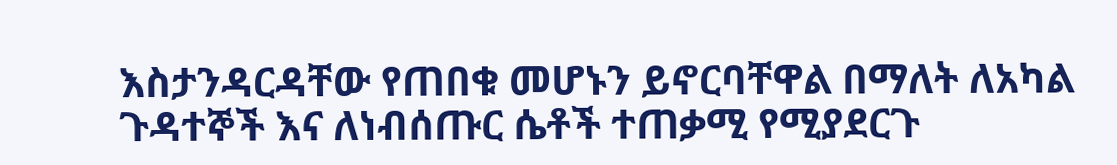እስታንዳርዳቸው የጠበቁ መሆኑን ይኖርባቸዋል በማለት ለአካል ጉዳተኞች እና ለነብሰጡር ሴቶች ተጠቃሚ የሚያደርጉ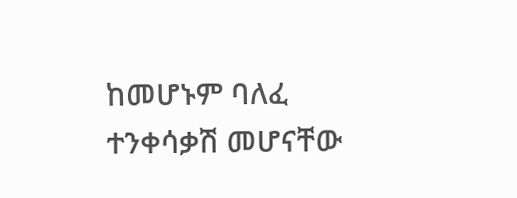ከመሆኑም ባለፈ ተንቀሳቃሽ መሆናቸው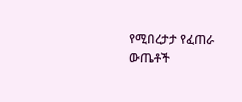የሚበረታታ የፈጠራ ውጤቶች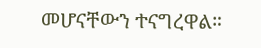መሆናቸውን ተናግረዋል።